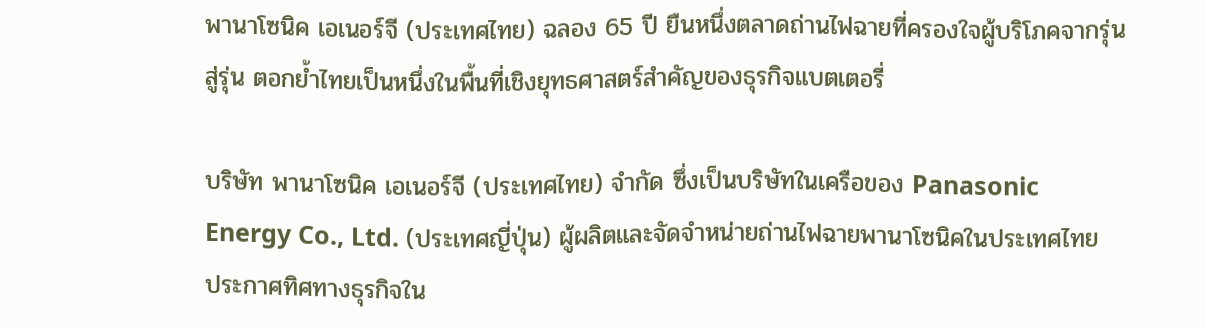พานาโซนิค เอเนอร์จี (ประเทศไทย) ฉลอง 65 ปี ยืนหนึ่งตลาดถ่านไฟฉายที่ครองใจผู้บริโภคจากรุ่นสู่รุ่น ตอกย้ำไทยเป็นหนึ่งในพื้นที่เชิงยุทธศาสตร์สำคัญของธุรกิจแบตเตอรี่

บริษัท พานาโซนิค เอเนอร์จี (ประเทศไทย) จำกัด ซึ่งเป็นบริษัทในเครือของ Panasonic Energy Co., Ltd. (ประเทศญี่ปุ่น) ผู้ผลิตและจัดจำหน่ายถ่านไฟฉายพานาโซนิคในประเทศไทย ประกาศทิศทางธุรกิจใน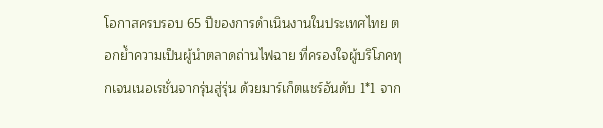โอกาสครบรอบ 65 ปีของการดำเนินงานในประเทศไทย ตอกย้ำความเป็นผู้นำตลาดถ่านไฟฉาย ที่ครองใจผู้บริโภคทุกเจนเนอเรชั่นจากรุ่นสู่รุ่น ด้วยมาร์เก็ตแชร์อันดับ 1*1 จาก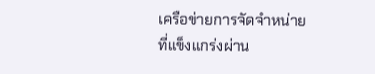เครือข่ายการจัดจำหน่ายที่แข็งแกร่งผ่าน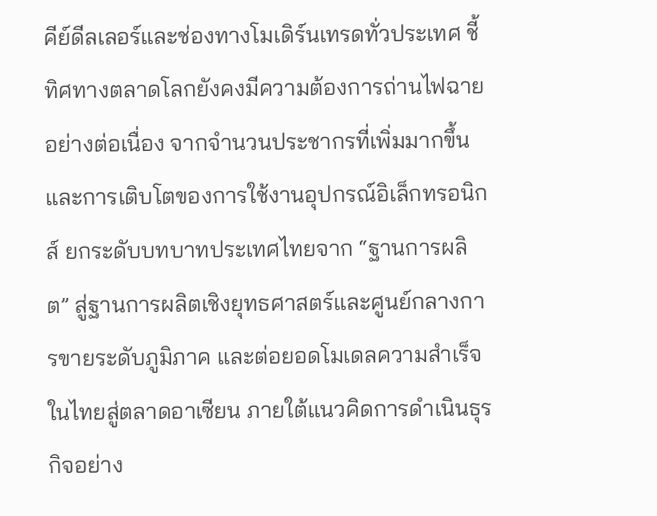คีย์ดีลเลอร์และช่องทางโมเดิร์นเทรดทั่วประเทศ ชี้ทิศทางตลาดโลกยังคงมีความต้องการถ่านไฟฉายอย่างต่อเนื่อง จากจำนวนประชากรที่เพิ่มมากขึ้น และการเติบโตของการใช้งานอุปกรณ์อิเล็กทรอนิกส์ ยกระดับบทบาทประเทศไทยจาก “ฐานการผลิต” สู่ฐานการผลิตเชิงยุทธศาสตร์และศูนย์กลางการขายระดับภูมิภาค และต่อยอดโมเดลความสำเร็จในไทยสู่ตลาดอาเซียน ภายใต้แนวคิดการดำเนินธุรกิจอย่าง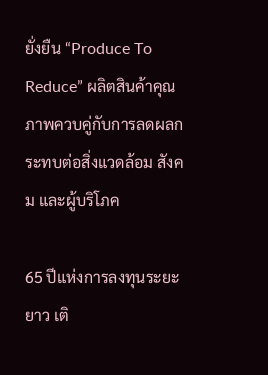ยั่งยืน “Produce To Reduce” ผลิตสินค้าคุณภาพควบคู่กับการลดผลกระทบต่อสิ่งแวดล้อม สังคม และผู้บริโภค

65 ปีแห่งการลงทุนระยะยาว เติ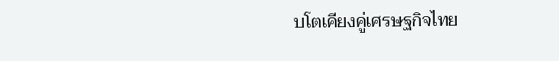บโตเคียงคู่เศรษฐกิจไทย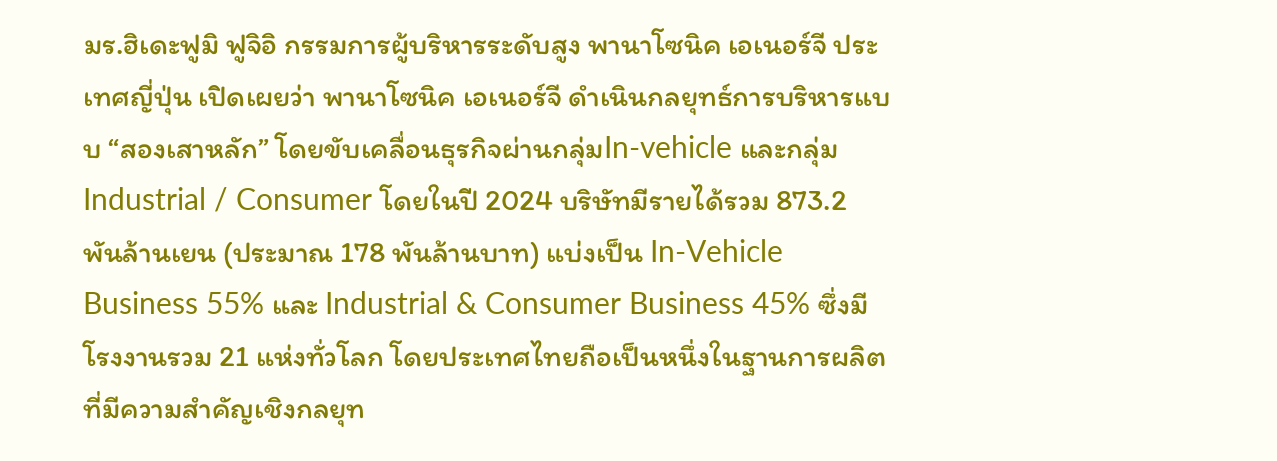มร.ฮิเดะฟูมิ ฟูจิอิ กรรมการผู้บริหารระดับสูง พานาโซนิค เอเนอร์จี ประเทศญี่ปุ่น เปิดเผยว่า พานาโซนิค เอเนอร์จี ดำเนินกลยุทธ์การบริหารแบบ “สองเสาหลัก” โดยขับเคลื่อนธุรกิจผ่านกลุ่มIn-vehicle และกลุ่ม Industrial / Consumer โดยในปี 2024 บริษัทมีรายได้รวม 873.2 พันล้านเยน (ประมาณ 178 พันล้านบาท) แบ่งเป็น In-Vehicle Business 55% และ Industrial & Consumer Business 45% ซึ่งมีโรงงานรวม 21 แห่งทั่วโลก โดยประเทศไทยถือเป็นหนึ่งในฐานการผลิตที่มีความสำคัญเชิงกลยุท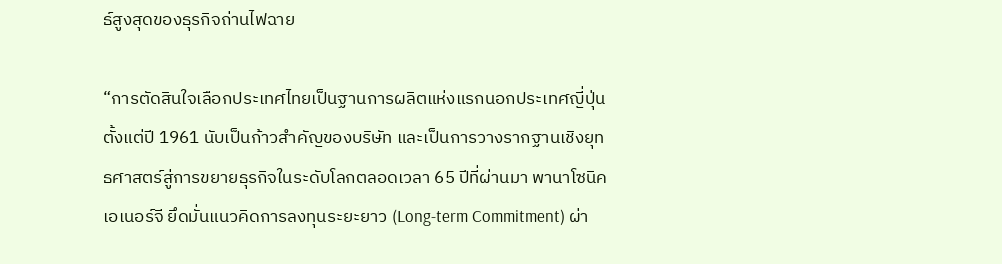ธ์สูงสุดของธุรกิจถ่านไฟฉาย

“การตัดสินใจเลือกประเทศไทยเป็นฐานการผลิตแห่งแรกนอกประเทศญี่ปุ่นตั้งแต่ปี 1961 นับเป็นก้าวสำคัญของบริษัท และเป็นการวางรากฐานเชิงยุทธศาสตร์สู่การขยายธุรกิจในระดับโลกตลอดเวลา 65 ปีที่ผ่านมา พานาโซนิค เอเนอร์จี ยึดมั่นแนวคิดการลงทุนระยะยาว (Long-term Commitment) ผ่า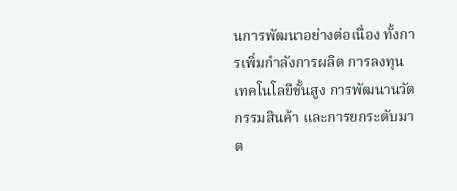นการพัฒนาอย่างต่อเนื่อง ทั้งการเพิ่มกำลังการผลิต การลงทุนเทคโนโลยีขั้นสูง การพัฒนานวัตกรรมสินค้า และการยกระดับมาต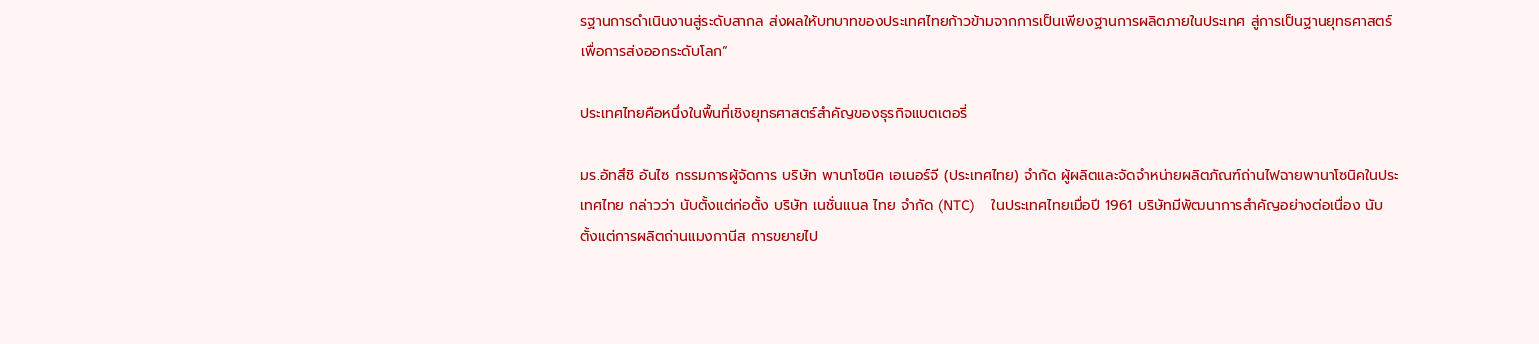รฐานการดำเนินงานสู่ระดับสากล ส่งผลให้บทบาทของประเทศไทยก้าวข้ามจากการเป็นเพียงฐานการผลิตภายในประเทศ สู่การเป็นฐานยุทธศาสตร์เพื่อการส่งออกระดับโลก”

ประเทศไทยคือหนึ่งในพื้นที่เชิงยุทธศาสตร์สำคัญของธุรกิจแบตเตอรี่

มร.อัทสึชิ อันไซ กรรมการผู้จัดการ บริษัท พานาโซนิค เอเนอร์จี (ประเทศไทย) จำกัด ผู้ผลิตและจัดจำหน่ายผลิตภัณฑ์ถ่านไฟฉายพานาโซนิคในประเทศไทย กล่าวว่า นับตั้งแต่ก่อตั้ง บริษัท เนชั่นแนล ไทย จำกัด (NTC)    ในประเทศไทยเมื่อปี 1961 บริษัทมีพัฒนาการสำคัญอย่างต่อเนื่อง นับตั้งแต่การผลิตถ่านแมงกานีส การขยายไป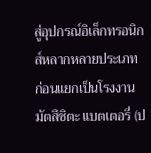สู่อุปกรณ์อิเล็กทรอนิกส์หลากหลายประเภท ก่อนแยกเป็นโรงงานมัตสึชิตะ แบตเตอรี่ (ป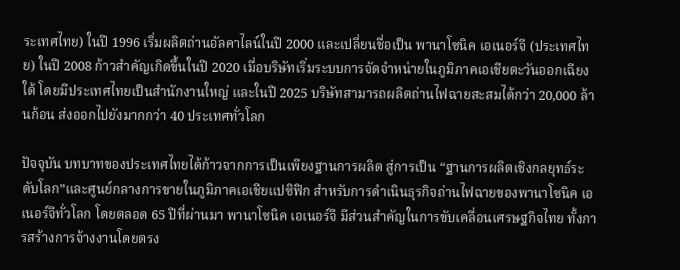ระเทศไทย) ในปี 1996 เริ่มผลิตถ่านอัลคาไลน์ในปี 2000 และเปลี่ยนชื่อเป็น พานาโซนิค เอเนอร์จี (ประเทศไทย) ในปี 2008 ก้าวสำคัญเกิดขึ้นในปี 2020 เมื่อบริษัทเริ่มระบบการจัดจำหน่ายในภูมิภาคเอเชียตะวันออกเฉียงใต้ โดยมีประเทศไทยเป็นสำนักงานใหญ่ และในปี 2025 บริษัทสามารถผลิตถ่านไฟฉายสะสมได้กว่า 20,000 ล้านก้อน ส่งออกไปยังมากกว่า 40 ประเทศทั่วโลก

ปัจจุบัน บทบาทของประเทศไทยได้ก้าวจากการเป็นเพียงฐานการผลิต สู่การเป็น “ฐานการผลิตเชิงกลยุทธ์ระดับโลก”และศูนย์กลางการขายในภูมิภาคเอเชียแปซิฟิก สำหรับการดำเนินธุรกิจถ่านไฟฉายของพานาโซนิค เอเนอร์จีทั่วโลก โดยตลอด 65 ปีที่ผ่านมา พานาโซนิค เอเนอร์จี มีส่วนสำคัญในการขับเคลื่อนเศรษฐกิจไทย ทั้งการสร้างการจ้างงานโดยตรง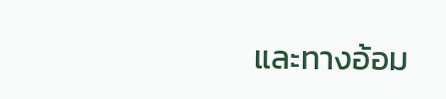และทางอ้อม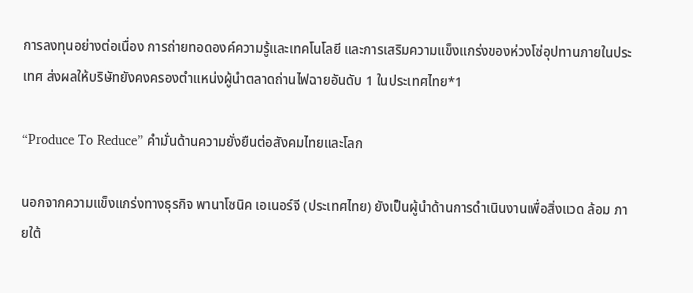การลงทุนอย่างต่อเนื่อง การถ่ายทอดองค์ความรู้และเทคโนโลยี และการเสริมความแข็งแกร่งของห่วงโซ่อุปทานภายในประเทศ ส่งผลให้บริษัทยังคงครองตำแหน่งผู้นำตลาดถ่านไฟฉายอันดับ 1 ในประเทศไทย*1

“Produce To Reduce” คำมั่นด้านความยั่งยืนต่อสังคมไทยและโลก

นอกจากความแข็งแกร่งทางธุรกิจ พานาโซนิค เอเนอร์จี (ประเทศไทย) ยังเป็นผู้นำด้านการดำเนินงานเพื่อสิ่งแวด ล้อม ภายใต้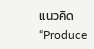แนวคิด “Produce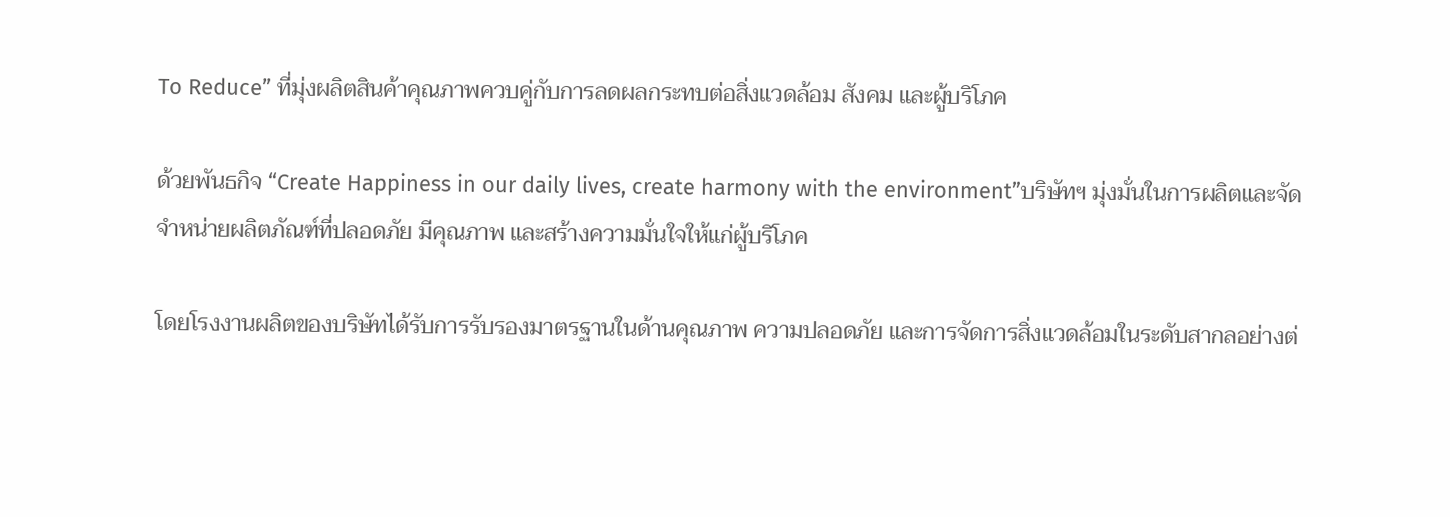To Reduce” ที่มุ่งผลิตสินค้าคุณภาพควบคู่กับการลดผลกระทบต่อสิ่งแวดล้อม สังคม และผู้บริโภค

ด้วยพันธกิจ “Create Happiness in our daily lives, create harmony with the environment”บริษัทฯ มุ่งมั่นในการผลิตและจัดจำหน่ายผลิตภัณฑ์ที่ปลอดภัย มีคุณภาพ และสร้างความมั่นใจให้แก่ผู้บริโภค

โดยโรงงานผลิตของบริษัทได้รับการรับรองมาตรฐานในด้านคุณภาพ ความปลอดภัย และการจัดการสิ่งแวดล้อมในระดับสากลอย่างต่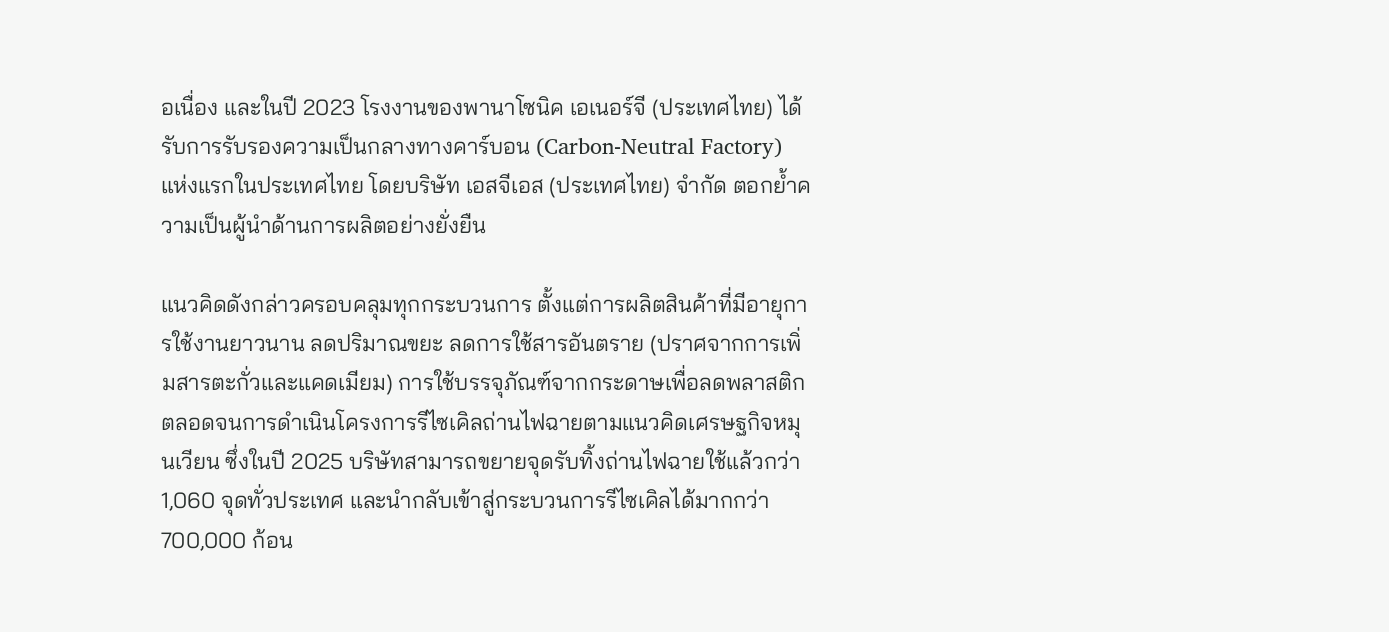อเนื่อง และในปี 2023 โรงงานของพานาโซนิค เอเนอร์จี (ประเทศไทย) ได้รับการรับรองความเป็นกลางทางคาร์บอน (Carbon-Neutral Factory) แห่งแรกในประเทศไทย โดยบริษัท เอสจีเอส (ประเทศไทย) จำกัด ตอกย้ำความเป็นผู้นำด้านการผลิตอย่างยั่งยืน

แนวคิดดังกล่าวครอบคลุมทุกกระบวนการ ตั้งแต่การผลิตสินค้าที่มีอายุการใช้งานยาวนาน ลดปริมาณขยะ ลดการใช้สารอันตราย (ปราศจากการเพิ่มสารตะกั่วและแคดเมียม) การใช้บรรจุภัณฑ์จากกระดาษเพื่อลดพลาสติก ตลอดจนการดำเนินโครงการรีไซเคิลถ่านไฟฉายตามแนวคิดเศรษฐกิจหมุนเวียน ซึ่งในปี 2025 บริษัทสามารถขยายจุดรับทิ้งถ่านไฟฉายใช้แล้วกว่า 1,060 จุดทั่วประเทศ และนำกลับเข้าสู่กระบวนการรีไซเคิลได้มากกว่า 700,000 ก้อน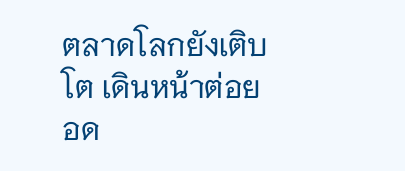ตลาดโลกยังเติบโต เดินหน้าต่อยอด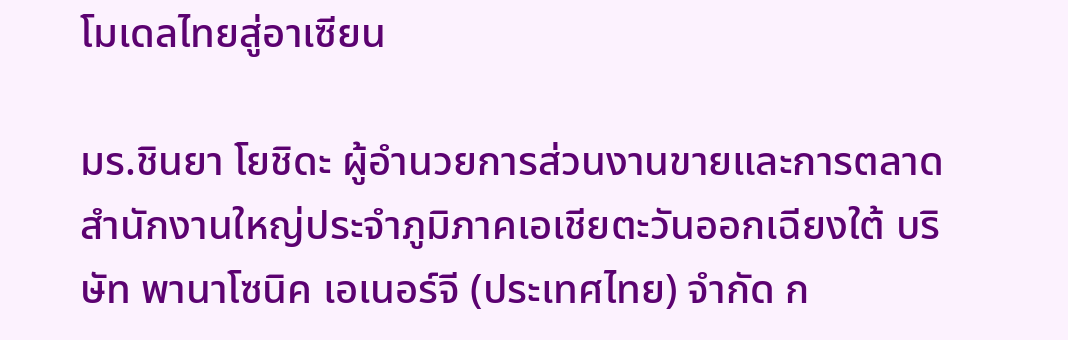โมเดลไทยสู่อาเซียน

มร.ชินยา โยชิดะ ผู้อำนวยการส่วนงานขายและการตลาด สำนักงานใหญ่ประจำภูมิภาคเอเชียตะวันออกเฉียงใต้ บริษัท พานาโซนิค เอเนอร์จี (ประเทศไทย) จำกัด ก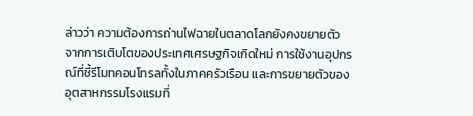ล่าวว่า ความต้องการถ่านไฟฉายในตลาดโลกยังคงขยายตัว จากการเติบโตของประเทศเศรษฐกิจเกิดใหม่ การใช้งานอุปกรณ์ที่ชี้รีโมทคอนโทรลทั้งในภาคครัวเรือน และการขยายตัวของอุตสาหกรรมโรงแรมที่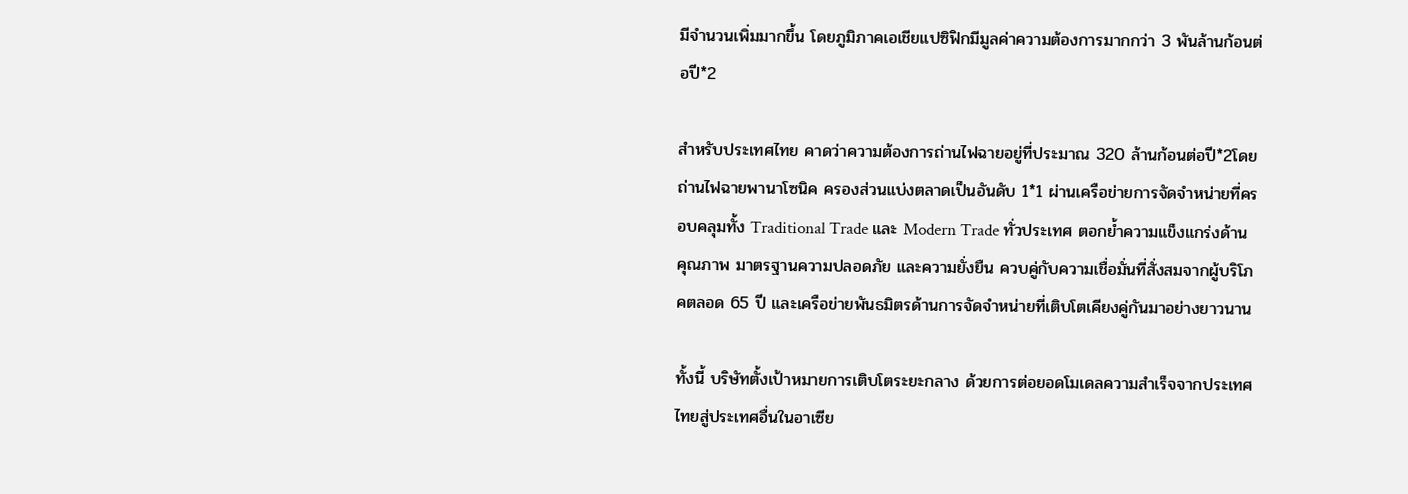มีจำนวนเพิ่มมากขึ้น โดยภูมิภาคเอเชียแปซิฟิกมีมูลค่าความต้องการมากกว่า 3 พันล้านก้อนต่อปี*2

สำหรับประเทศไทย คาดว่าความต้องการถ่านไฟฉายอยู่ที่ประมาณ 320 ล้านก้อนต่อปี*2โดยถ่านไฟฉายพานาโซนิค ครองส่วนแบ่งตลาดเป็นอันดับ 1*1 ผ่านเครือข่ายการจัดจำหน่ายที่ครอบคลุมทั้ง Traditional Trade และ Modern Trade ทั่วประเทศ ตอกย้ำความแข็งแกร่งด้านคุณภาพ มาตรฐานความปลอดภัย และความยั่งยืน ควบคู่กับความเชื่อมั่นที่สั่งสมจากผู้บริโภคตลอด 65 ปี และเครือข่ายพันธมิตรด้านการจัดจำหน่ายที่เติบโตเคียงคู่กันมาอย่างยาวนาน

ทั้งนี้ บริษัทตั้งเป้าหมายการเติบโตระยะกลาง ด้วยการต่อยอดโมเดลความสำเร็จจากประเทศไทยสู่ประเทศอื่นในอาเซีย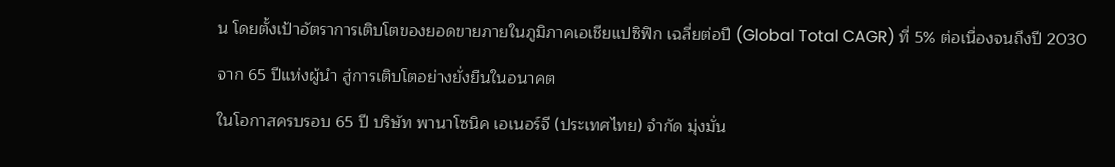น โดยตั้งเป้าอัตราการเติบโตของยอดขายภายในภูมิภาคเอเชียแปซิฟิก เฉลี่ยต่อปี (Global Total CAGR) ที่ 5% ต่อเนื่องจนถึงปี 2030

จาก 65 ปีแห่งผู้นำ สู่การเติบโตอย่างยั่งยืนในอนาคต

ในโอกาสครบรอบ 65 ปี บริษัท พานาโซนิค เอเนอร์จี (ประเทศไทย) จำกัด มุ่งมั่น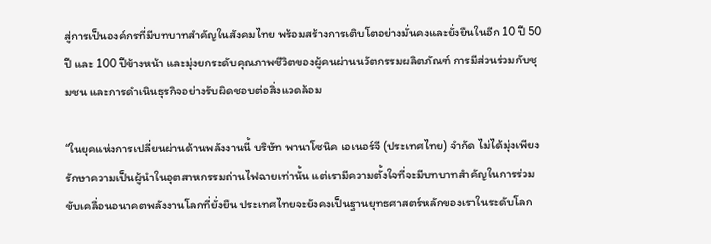สู่การเป็นองค์กรที่มีบทบาทสำคัญในสังคมไทย พร้อมสร้างการเติบโตอย่างมั่นคงและยั่งยืนในอีก 10 ปี 50 ปี และ 100 ปีข้างหน้า และมุ่งยกระดับคุณภาพชีวิตของผู้คนผ่านนวัตกรรมผลิตภัณฑ์ การมีส่วนร่วมกับชุมชน และการดำเนินธุรกิจอย่างรับผิดชอบต่อสิ่งแวดล้อม

“ในยุคแห่งการเปลี่ยนผ่านด้านพลังงานนี้ บริษัท พานาโซนิค เอเนอร์จี (ประเทศไทย) จำกัด ไม่ได้มุ่งเพียงรักษาความเป็นผู้นำในอุตสาหกรรมถ่านไฟฉายเท่านั้น แต่เรามีความตั้งใจที่จะมีบทบาทสำคัญในการร่วมขับเคลื่อนอนาคตพลังงานโลกที่ยั่งยืน ประเทศไทยจะยังคงเป็นฐานยุทธศาสตร์หลักของเราในระดับโลก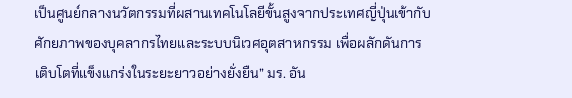เป็นศูนย์กลางนวัตกรรมที่ผสานเทคโนโลยีขั้นสูงจากประเทศญี่ปุ่นเข้ากับศักยภาพของบุคลากรไทยและระบบนิเวศอุตสาหกรรม เพื่อผลักดันการเติบโตที่แข็งแกร่งในระยะยาวอย่างยั่งยืน” มร. อัน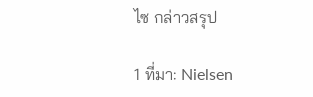ไซ กล่าวสรุป

1 ที่มา: Nielsen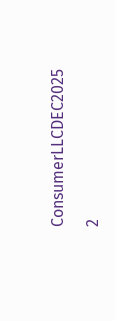ConsumerLLCDEC2025

2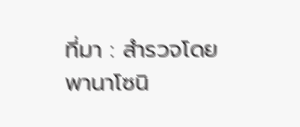ที่มา : สำรวจโดย พานาโซนิ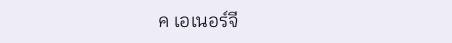ค เอเนอร์จี